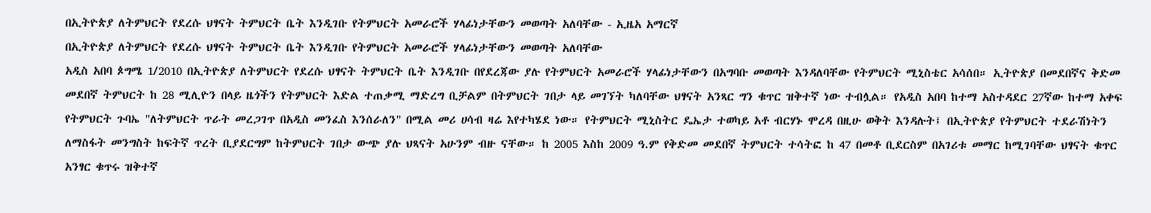በኢትዮጵያ ለትምህርት የደረሱ ህፃናት ትምህርት ቤት እንዲገቡ የትምህርት አመራሮች ሃላፊነታቸውን መወጣት አለባቸው - ኢዜአ አማርኛ
በኢትዮጵያ ለትምህርት የደረሱ ህፃናት ትምህርት ቤት እንዲገቡ የትምህርት አመራሮች ሃላፊነታቸውን መወጣት አለባቸው
አዲስ አበባ ጶግሜ 1/2010 በኢትዮጵያ ለትምህርት የደረሱ ህፃናት ትምህርት ቤት እንዲገቡ በየደረጃው ያሉ የትምህርት አመራሮች ሃላፊነታቸውን በአግባቡ መወጣት እንዳለባቸው የትምህርት ሚኒስቴር አሳሰበ። ኢትዮጵያ በመደበኛና ቅድመ መደበኛ ትምህርት ከ 28 ሚሊዮን በላይ ዜጎችን የትምህርት እድል ተጠቃሚ ማድረግ ቢቻልም በትምህርት ገበታ ላይ መገኘት ካለባቸው ህፃናት አንጻር ግን ቁጥር ዝቅተኛ ነው ተብሏል። የአዲስ አበባ ከተማ አስተዳደር 27ኛው ከተማ አቀፍ የትምህርት ጉባኤ "ለትምህርት ጥራት መረጋገጥ በአዲስ መንፈስ እንሰራለን" በሚል መሪ ሀሳብ ዛሬ እየተካሄደ ነው። የትምህርት ሚኒስትር ዴኤታ ተወካይ አቶ ብርሃኑ ሞረዳ በዚሁ ወቅት እንዳሉት፤ በኢትዮጵያ የትምህርት ተደራሽነትን ለማስፋት መንግስት ከፍትኛ ጥረት ቢያደርግም ከትምህርት ገበታ ውጭ ያሉ ህጻናት አሁንም ብዙ ናቸው። ከ 2005 እስከ 2009 ዓ.ም የቅድመ መደበኛ ትምህርት ተሳትፎ ከ 47 በመቶ ቢደርስም በአገሪቱ መማር ከሚገባቸው ህፃናት ቁጥር አንፃር ቁጥሩ ዝቅተኛ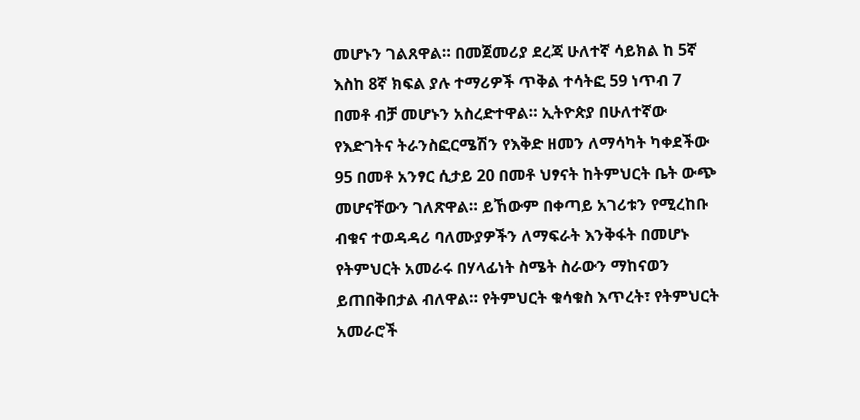መሆኑን ገልጸዋል። በመጀመሪያ ደረጃ ሁለተኛ ሳይክል ከ 5ኛ እስከ 8ኛ ክፍል ያሉ ተማሪዎች ጥቅል ተሳትፎ 59 ነጥብ 7 በመቶ ብቻ መሆኑን አስረድተዋል። ኢትዮጵያ በሁለተኛው የእድገትና ትራንስፎርሜሽን የእቅድ ዘመን ለማሳካት ካቀደችው 95 በመቶ አንፃር ሲታይ 20 በመቶ ህፃናት ከትምህርት ቤት ውጭ መሆናቸውን ገለጽዋል። ይኸውም በቀጣይ አገሪቱን የሚረከቡ ብቁና ተወዳዳሪ ባለሙያዎችን ለማፍራት እንቅፋት በመሆኑ የትምህርት አመራሩ በሃላፊነት ስሜት ስራውን ማከናወን ይጠበቅበታል ብለዋል። የትምህርት ቁሳቁስ እጥረት፣ የትምህርት አመራሮች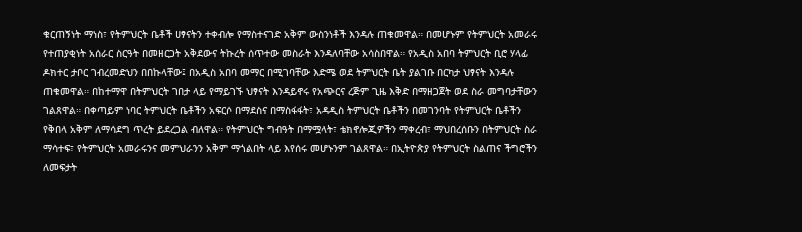ቁርጠኝነት ማነስ፣ የትምህርት ቤቶች ሀፃናትን ተቀብሎ የማስተናገድ አቅም ውስንነቶች እንዳሉ ጠቁመዋል። በመሆኑም የትምህርት አመራሩ የተጠያቂነት አሰራር ስርዓት በመዘርጋት አቅደውና ትኩረት ሰጥተው መስራት እንዳለባቸው አሳስበዋል። የአዲስ አበባ ትምህርት ቢሮ ሃላፊ ዶክተር ታቦር ገብረመድህን በበኩላቸው፤ በአዲስ አበባ መማር በሚገባቸው እድሜ ወደ ትምህርት ቤት ያልገቡ በርካታ ህፃናት እንዳሉ ጠቁመዋል። በከተማዋ በትምህርት ገበታ ላይ የማይገኙ ህፃናት እንዳይኖሩ የአጭርና ረጅም ጊዜ እቅድ በማዘጋጀት ወደ ስራ መግባታቸውን ገልጸዋል። በቀጣይም ነባር ትምህርት ቤቶችን አፍርሶ በማደስና በማስፋፋት፣ አዳዲስ ትምህርት ቤቶችን በመገንባት የትምህርት ቤቶችን የቅበላ አቅም ለማሳደግ ጥረት ይደረጋል ብለዋል። የትምህርት ግብዓት በማሟላት፣ ቴክኖሎጂዎችን ማቀረብ፣ ማህበረሰቡን በትምህርት ስራ ማሳተፍ፣ የትምህርት አመራሩንና መምህራንን አቅም ማጎልበት ላይ እየሰሩ መሆኑንም ገልጸዋል። በኢትዮጵያ የትምህርት ስልጠና ችግሮችን ለመፍታት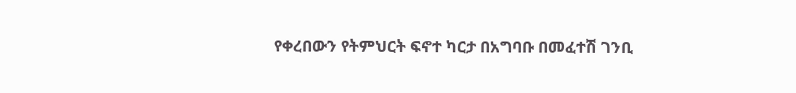የቀረበውን የትምህርት ፍኖተ ካርታ በአግባቡ በመፈተሽ ገንቢ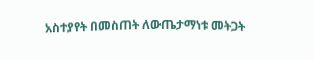አስተያየት በመስጠት ለውጤታማነቱ መትጋት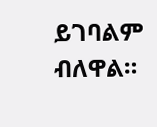ይገባልም ብለዋል።